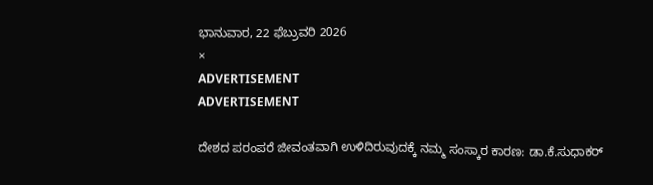ಭಾನುವಾರ, 22 ಫೆಬ್ರುವರಿ 2026
×
ADVERTISEMENT
ADVERTISEMENT

ದೇಶದ ಪರಂಪರೆ ಜೀವಂತವಾಗಿ ಉಳಿದಿರುವುದಕ್ಕೆ ನಮ್ಮ ಸಂಸ್ಕಾರ ಕಾರಣ: ಡಾ.ಕೆ.ಸುಧಾಕರ್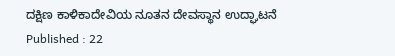ದಕ್ಷಿಣ ಕಾಳಿಕಾದೇವಿಯ ನೂತನ ದೇವಸ್ಥಾನ ಉದ್ಘಾಟನೆ
Published : 22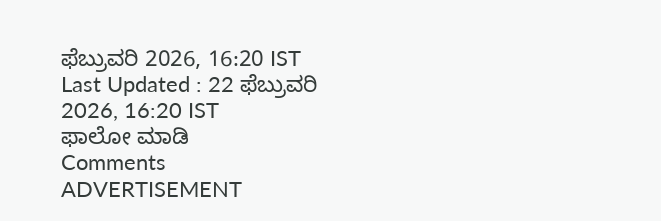ಫೆಬ್ರುವರಿ 2026, 16:20 IST
Last Updated : 22 ಫೆಬ್ರುವರಿ 2026, 16:20 IST
ಫಾಲೋ ಮಾಡಿ
Comments
ADVERTISEMENT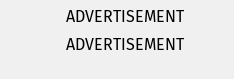ADVERTISEMENT
ADVERTISEMENT